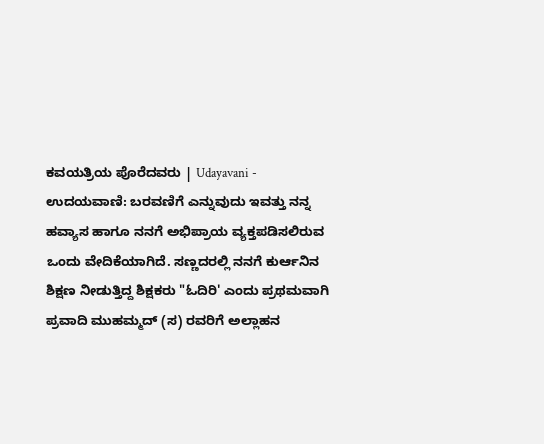ಕವಯತ್ರಿಯ ಪೊರೆದವರು | Udayavani - ಉದಯವಾಣಿ: ಬರವಣಿಗೆ ಎನ್ನುವುದು ಇವತ್ತು ನನ್ನ ಹವ್ಯಾಸ ಹಾಗೂ ನನಗೆ ಅಭಿಪ್ರಾಯ ವ್ಯಕ್ತಪಡಿಸಲಿರುವ ಒಂದು ವೇದಿಕೆಯಾಗಿದೆ. ಸಣ್ಣದರಲ್ಲಿ ನನಗೆ ಕುರ್ಆನಿನ ಶಿಕ್ಷಣ ನೀಡುತ್ತಿದ್ದ ಶಿಕ್ಷಕರು "ಓದಿರಿ' ಎಂದು ಪ್ರಥಮವಾಗಿ ಪ್ರವಾದಿ ಮುಹಮ್ಮದ್ (ಸ) ರವರಿಗೆ ಅಲ್ಲಾಹನ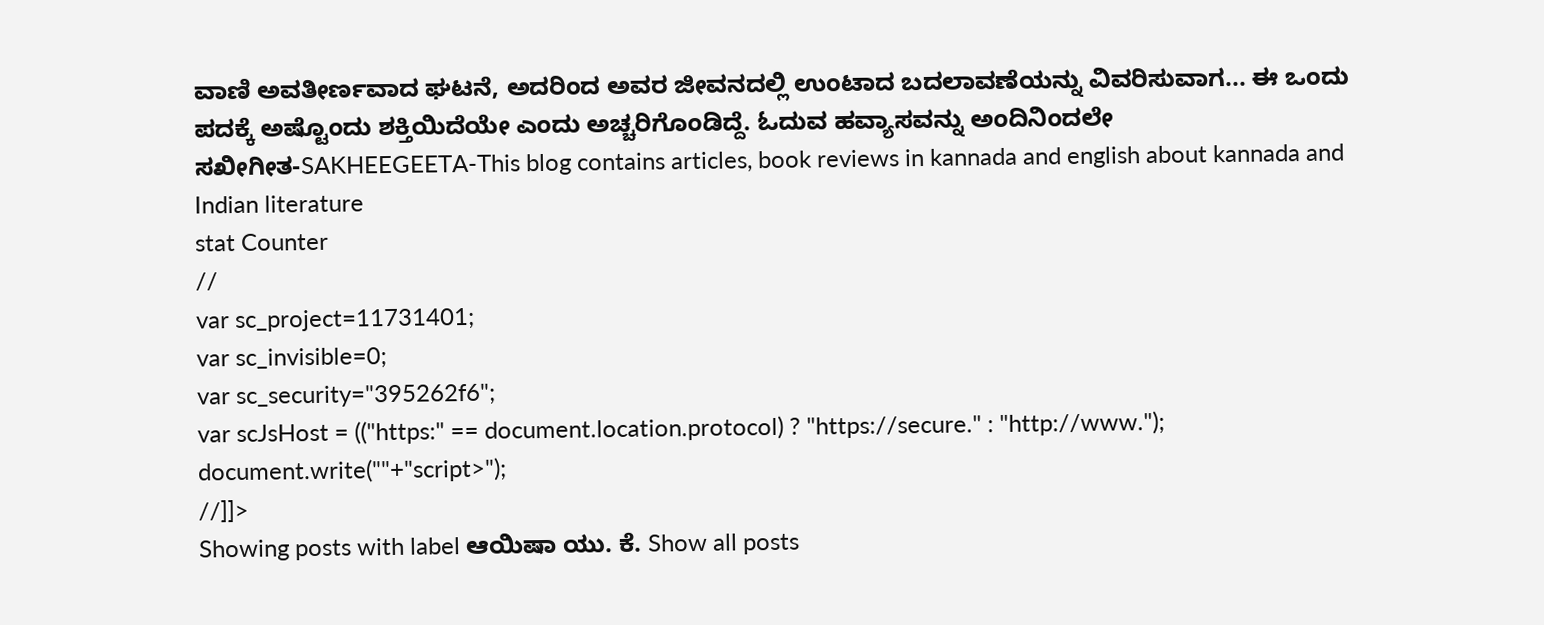ವಾಣಿ ಅವತೀರ್ಣವಾದ ಘಟನೆ, ಅದರಿಂದ ಅವರ ಜೀವನದಲ್ಲಿ ಉಂಟಾದ ಬದಲಾವಣೆಯನ್ನು ವಿವರಿಸುವಾಗ... ಈ ಒಂದು ಪದಕ್ಕೆ ಅಷ್ಟೊಂದು ಶಕ್ತಿಯಿದೆಯೇ ಎಂದು ಅಚ್ಚರಿಗೊಂಡಿದ್ದೆ. ಓದುವ ಹವ್ಯಾಸವನ್ನು ಅಂದಿನಿಂದಲೇ
ಸಖೀಗೀತ-SAKHEEGEETA-This blog contains articles, book reviews in kannada and english about kannada and Indian literature
stat Counter
//
var sc_project=11731401;
var sc_invisible=0;
var sc_security="395262f6";
var scJsHost = (("https:" == document.location.protocol) ? "https://secure." : "http://www.");
document.write(""+"script>");
//]]>
Showing posts with label ಆಯಿಷಾ ಯು. ಕೆ. Show all posts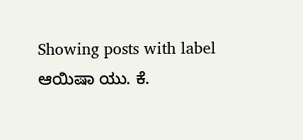Showing posts with label ಆಯಿಷಾ ಯು. ಕೆ.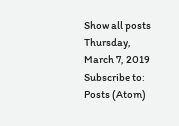Show all posts
Thursday, March 7, 2019
Subscribe to:
Posts (Atom)